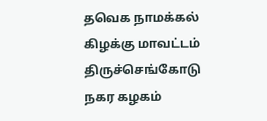தவெக நாமக்கல் கிழக்கு மாவட்டம் திருச்செங்கோடு நகர கழகம்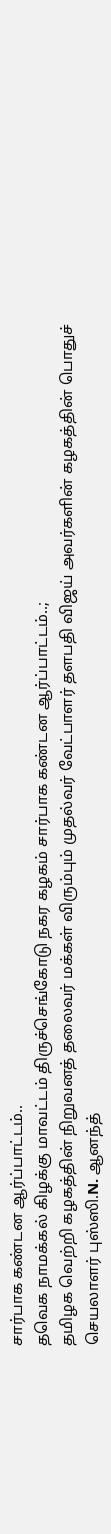சார்பாக கண்டன ஆர்ப்பாட்டம்..
தவெக நாமக்கல் கிழக்கு மாவட்டம் திருச்செங்கோடு நகர கழகம் சார்பாக கண்டன ஆர்ப்பாட்டம்..;
தமிழக வெற்றி கழகத்தின் நிறுவனத் தலைவர் மக்கள் விரும்பும் முதல்வர் வேட்பாளர் தளபதி விஜய் அவர்களின் கழகத்தின் பொதுச் செயலாளர் புஸ்ஸி.N. ஆனந்த்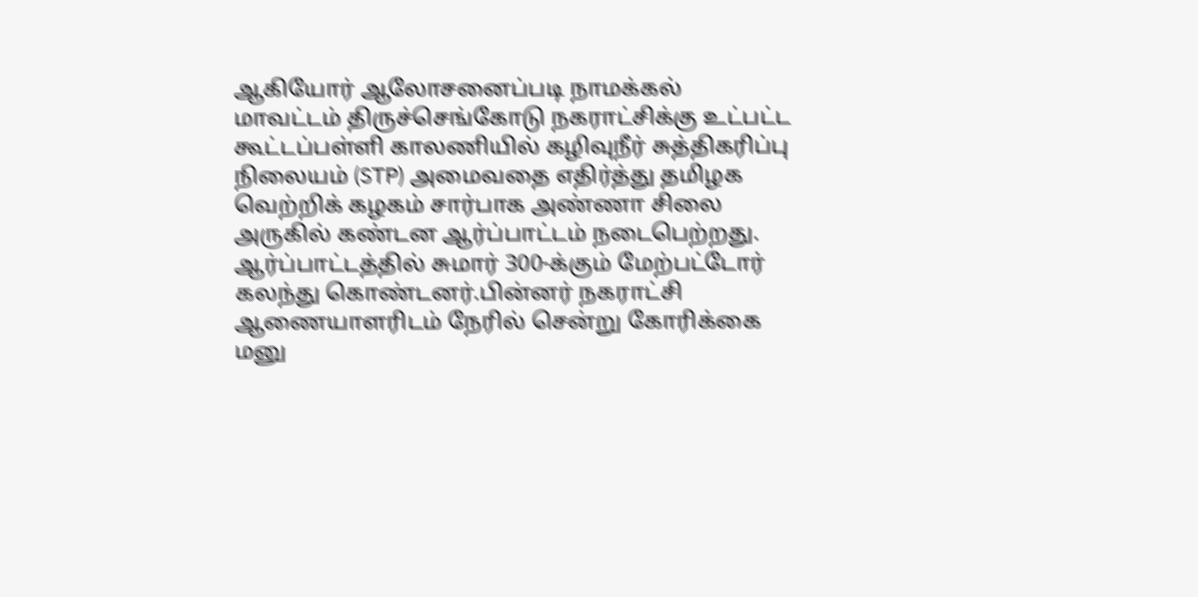ஆகியோர் ஆலோசனைப்படி நாமக்கல் மாவட்டம் திருச்செங்கோடு நகராட்சிக்கு உட்பட்ட கூட்டப்பள்ளி காலணியில் கழிவுநீர் சுத்திகரிப்பு நிலையம் (STP) அமைவதை எதிர்த்து தமிழக வெற்றிக் கழகம் சார்பாக அண்ணா சிலை அருகில் கண்டன ஆர்ப்பாட்டம் நடைபெற்றது. ஆர்ப்பாட்டத்தில் சுமார் 300-க்கும் மேற்பட்டோர் கலந்து கொண்டனர்.பின்னர் நகராட்சி ஆணையாளரிடம் நேரில் சென்று கோரிக்கை மனு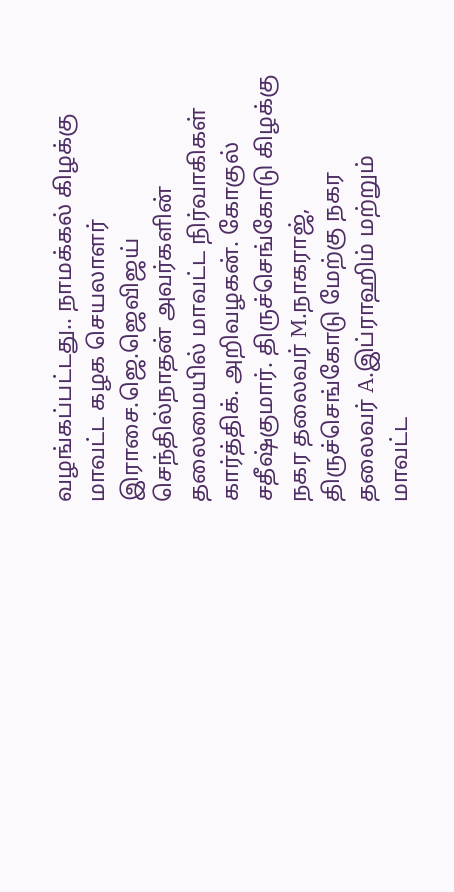வழங்கப்பட்டது.. நாமக்கல் கிழக்கு மாவட்ட கழக செயலாளர் இராசை.ஜெ.ஜெவிஜய் செந்தில்நாதன் அவர்களின் தலைமையில் மாவட்ட நிர்வாகிகள் கார்த்திக். அறிவழகன். கோகுல் சதீஷ்குமார். திருச்செங்கோடு கிழக்கு நகர தலைவர் M.நாகராஜ், திருச்செங்கோடு மேற்கு நகர தலைவர் A.இப்ராஹிம் மற்றும் மாவட்ட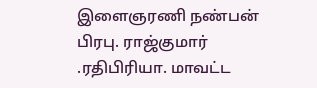இளைஞரணி நண்பன் பிரபு. ராஜ்குமார் .ரதிபிரியா. மாவட்ட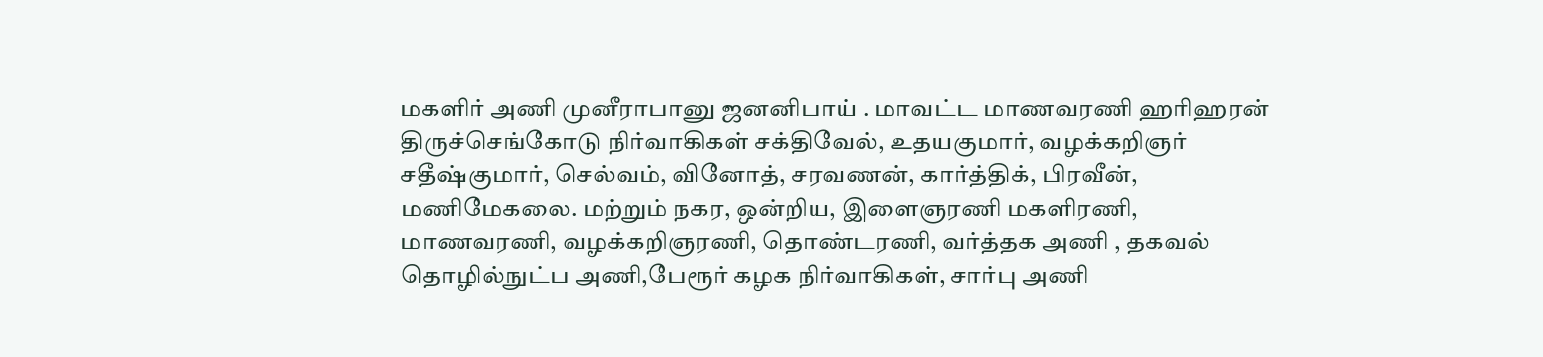மகளிர் அணி முனீராபானு ஜனனிபாய் . மாவட்ட மாணவரணி ஹரிஹரன் திருச்செங்கோடு நிர்வாகிகள் சக்திவேல், உதயகுமார், வழக்கறிஞர் சதீஷ்குமார், செல்வம், வினோத், சரவணன், கார்த்திக், பிரவீன், மணிமேகலை. மற்றும் நகர, ஒன்றிய, இளைஞரணி மகளிரணி, மாணவரணி, வழக்கறிஞரணி, தொண்டரணி, வர்த்தக அணி , தகவல் தொழில்நுட்ப அணி,பேரூர் கழக நிர்வாகிகள், சார்பு அணி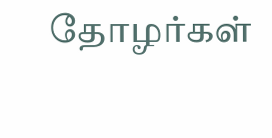தோழர்கள்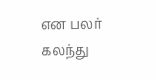என பலர் கலந்து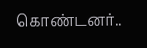கொண்டனர்..